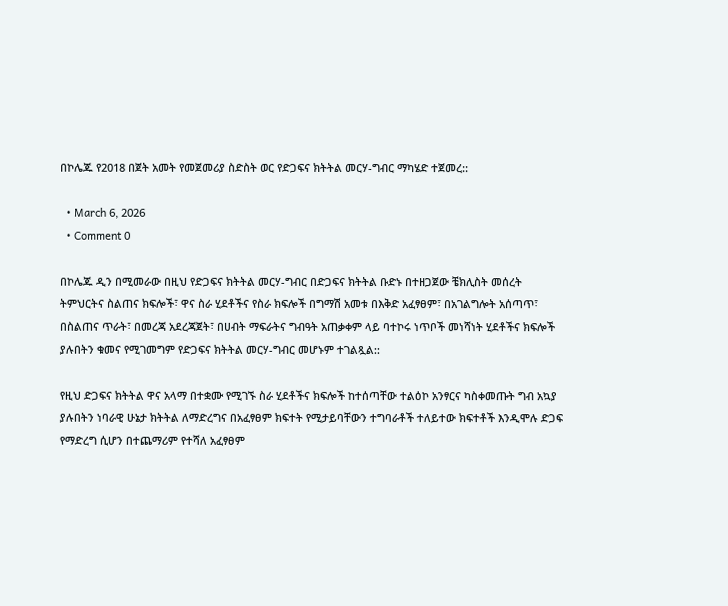በኮሌጁ የ2018 በጀት አመት የመጀመሪያ ስድስት ወር የድጋፍና ክትትል መርሃ-ግብር ማካሄድ ተጀመረ::

  • March 6, 2026
  • Comment 0

በኮሌጁ ዲን በሚመራው በዚህ የድጋፍና ክትትል መርሃ-ግብር በድጋፍና ክትትል ቡድኑ በተዘጋጀው ቼክሊስት መሰረት ትምህርትና ስልጠና ክፍሎች፣ ዋና ስራ ሂደቶችና የስራ ክፍሎች በግማሽ አመቱ በእቅድ አፈፃፀም፣ በአገልግሎት አሰጣጥ፣ በስልጠና ጥራት፣ በመረጃ አደረጃጀት፣ በሀብት ማፍራትና ግብዓት አጠቃቀም ላይ ባተኮሩ ነጥቦች መነሻነት ሂደቶችና ክፍሎች ያሉበትን ቁመና የሚገመግም የድጋፍና ክትትል መርሃ-ግብር መሆኑም ተገልጿል::

የዚህ ድጋፍና ክትትል ዋና አላማ በተቋሙ የሚገኙ ስራ ሂደቶችና ክፍሎች ከተሰጣቸው ተልዕኮ አንፃርና ካስቀመጡት ግብ አኳያ ያሉበትን ነባራዊ ሁኔታ ክትትል ለማድረግና በአፈፃፀም ክፍተት የሚታይባቸውን ተግባራቶች ተለይተው ክፍተቶች እንዲሞሉ ድጋፍ የማድረግ ሲሆን በተጨማሪም የተሻለ አፈፃፀም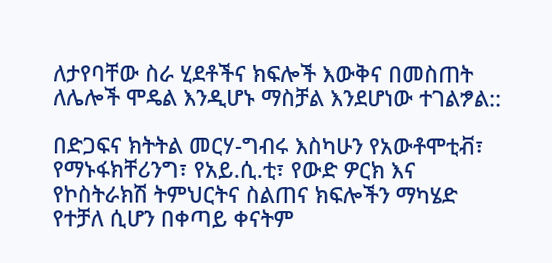ለታየባቸው ስራ ሂደቶችና ክፍሎች እውቅና በመስጠት ለሌሎች ሞዴል እንዲሆኑ ማስቻል እንደሆነው ተገልፇል::

በድጋፍና ክትትል መርሃ-ግብሩ እስካሁን የአውቶሞቲቭ፣ የማኑፋክቸሪንግ፣ የአይ.ሲ.ቲ፣ የውድ ዎርክ እና የኮስትራክሽ ትምህርትና ስልጠና ክፍሎችን ማካሄድ የተቻለ ሲሆን በቀጣይ ቀናትም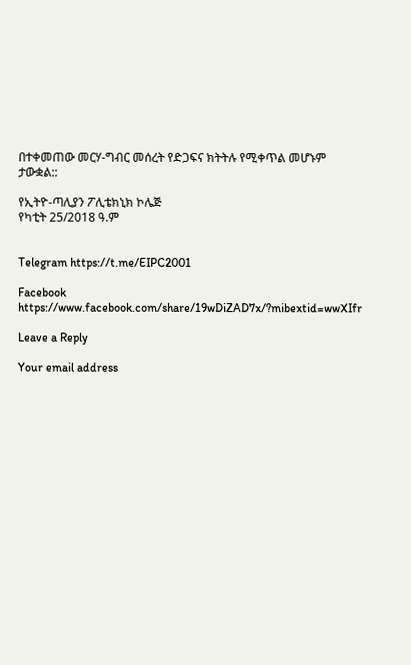በተቀመጠው መርሃ-ግብር መሰረት የድጋፍና ክትትሉ የሚቀጥል መሆኑም ታውቋል::

የኢትዮ-ጣሊያን ፖሊቴክኒክ ኮሌጅ
የካቲት 25/2018 ዓ.ም


Telegram https://t.me/EIPC2001

Facebook https://www.facebook.com/share/19wDiZAD7x/?mibextid=wwXIfr

Leave a Reply

Your email address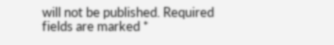will not be published. Required fields are marked *